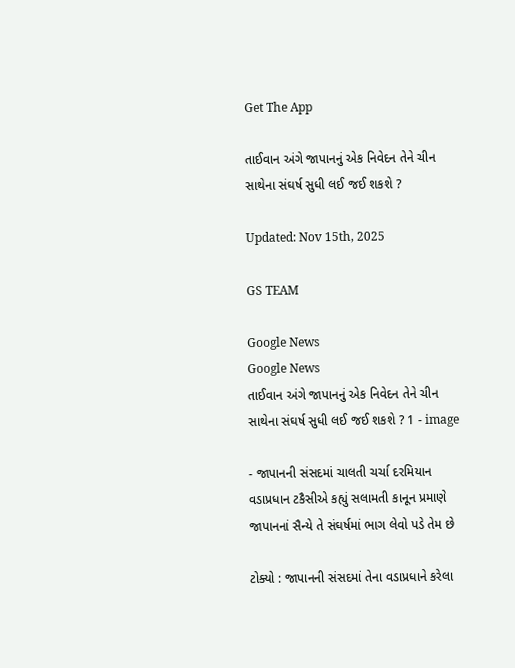Get The App

તાઈવાન અંગે જાપાનનું એક નિવેદન તેને ચીન સાથેના સંઘર્ષ સુધી લઈ જઈ શકશે ?

Updated: Nov 15th, 2025

GS TEAM

Google News
Google News
તાઈવાન અંગે જાપાનનું એક નિવેદન તેને ચીન સાથેના સંઘર્ષ સુધી લઈ જઈ શકશે ? 1 - image

- જાપાનની સંસદમાં ચાલતી ચર્ચા દરમિયાન વડાપ્રધાન ટકૈસીએ કહ્યું સલામતી કાનૂન પ્રમાણે જાપાનનાં સૈન્યે તે સંઘર્ષમાં ભાગ લેવો પડે તેમ છે

ટોક્યો : જાપાનની સંસદમાં તેના વડાપ્રધાને કરેલા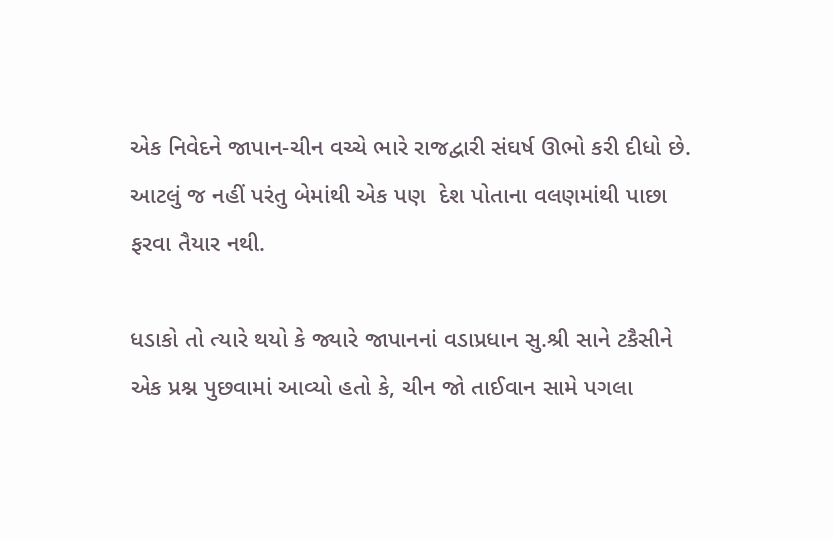એક નિવેદને જાપાન-ચીન વચ્ચે ભારે રાજદ્વારી સંઘર્ષ ઊભો કરી દીધો છે. આટલું જ નહીં પરંતુ બેમાંથી એક પણ  દેશ પોતાના વલણમાંથી પાછા ફરવા તૈયાર નથી.

ધડાકો તો ત્યારે થયો કે જ્યારે જાપાનનાં વડાપ્રધાન સુ.શ્રી સાને ટકૈસીને એક પ્રશ્ન પુછવામાં આવ્યો હતો કે, ચીન જો તાઈવાન સામે પગલા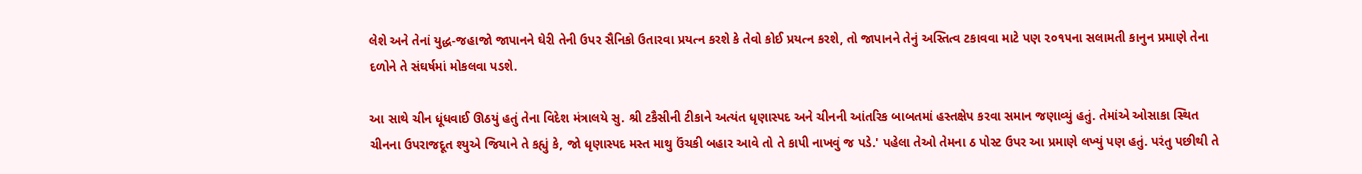લેશે અને તેનાં યુદ્ધ-જહાજો જાપાનને ઘેરી તેની ઉપર સૈનિકો ઉતારવા પ્રયત્ન કરશે કે તેવો કોઈ પ્રયત્ન કરશે, તો જાપાનને તેનું અસ્તિત્વ ટકાવવા માટે પણ ૨૦૧૫ના સલામતી કાનુન પ્રમાણે તેના દળોને તે સંઘર્ષમાં મોકલવા પડશે.

આ સાથે ચીન ધૂંધવાઈ ઊઠયું હતું તેના વિદેશ મંત્રાલયે સુ. શ્રી ટકૈસીની ટીકાને અત્યંત ધૃણાસ્પદ અને ચીનની આંતરિક બાબતમાં હસ્તક્ષેપ કરવા સમાન જણાવ્યું હતું. તેમાંએ ઓસાકા સ્થિત ચીનના ઉપરાજદૂત શ્યુએ જિયાને તે કહ્યું કે, જો ધૃણાસ્પદ મસ્ત માથુ ઉંચકી બહાર આવે તો તે કાપી નાખવું જ પડે.' પહેલા તેઓ તેમના ઠ પોસ્ટ ઉપર આ પ્રમાણે લખ્યું પણ હતું. પરંતુ પછીથી તે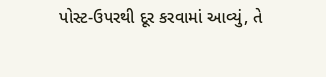પોસ્ટ-ઉપરથી દૂર કરવામાં આવ્યું, તે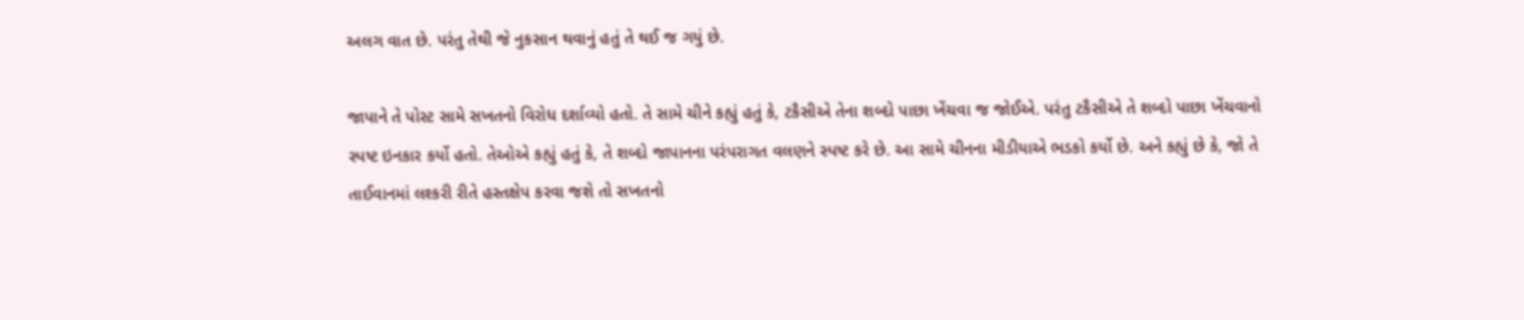અલગ વાત છે. પરંતુ તેથી જે નુકસાન થવાનું હતું તે થઈ જ ગયું છે.

જાપાને તે પોસ્ટ સામે સખતનો વિરોધ દર્શાવ્યો હતો. તે સામે ચીને કહ્યું હતું કે, ટકૈસીએ તેના શબ્દો પાછા ખેંચવા જ જોઈએ. પરંતુ ટકૈસીએ તે શબ્દો પાછા ખેંચવાનો સ્પષ્ટ ઇનકાર કર્યો હતો. તેઓએ કહ્યું હતું કે, તે શબ્દો જાપાનના પરંપરાગત વલણને સ્પષ્ટ કરે છે. આ સામે ચીનના મીડીયાએ ભડકો કર્યો છે. અને કહ્યું છે કે, જો તે તાઈવાનમાં લશ્કરી રીતે હસ્તક્ષેપ કરવા જશે તો સખતનો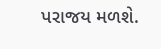પરાજય મળશે.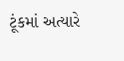ટૂંકમાં અત્યારે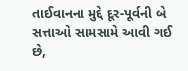તાઈવાનના મુદ્દે દૂર-પૂર્વની બે સત્તાઓ સામસામે આવી ગઈ છે,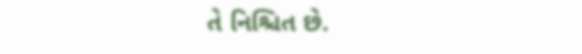તે નિશ્ચિત છે.